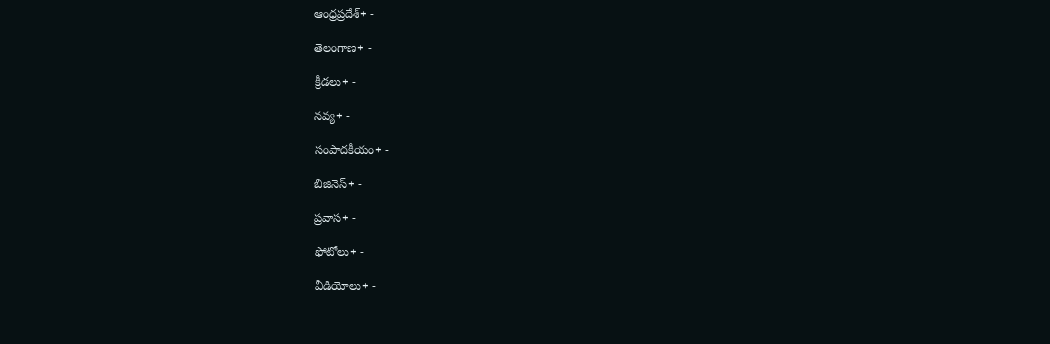ఆంధ్రప్రదేశ్+ -

తెలంగాణ+ -

క్రీడలు+ -

నవ్య+ -

సంపాదకీయం+ -

బిజినెస్+ -

ప్రవాస+ -

ఫోటోలు+ -

వీడియోలు+ -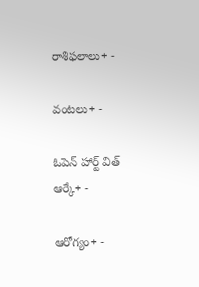రాశిఫలాలు+ -

వంటలు+ -

ఓపెన్ హార్ట్ విత్ ఆర్కే+ -

ఆరోగ్యం+ -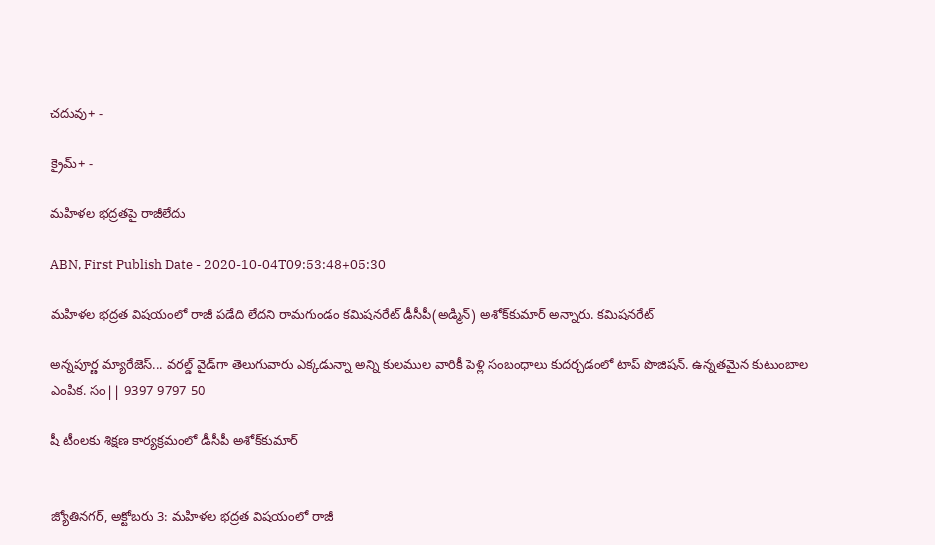చదువు+ -

క్రైమ్+ -

మహిళల భద్రతపై రాజీలేదు

ABN, First Publish Date - 2020-10-04T09:53:48+05:30

మహిళల భద్రత విషయంలో రాజీ పడేది లేదని రామగుండం కమిషనరేట్‌ డీసీపీ(అడ్మిన్‌) అశోక్‌కుమార్‌ అన్నారు. కమిషనరేట్‌

అన్నపూర్ణ మ్యారేజెస్... వరల్డ్ వైడ్‌గా తెలుగువారు ఎక్కడున్నా అన్ని కులముల వారికీ పెళ్లి సంబంధాలు కుదర్చడంలో టాప్ పొజిషన్. ఉన్నతమైన కుటుంబాల ఎంపిక. సం|| 9397 9797 50

షీ టీంలకు శిక్షణ కార్యక్రమంలో డీసీపీ అశోక్‌కుమార్‌


జ్యోతినగర్‌, అక్టోబరు 3: మహిళల భద్రత విషయంలో రాజీ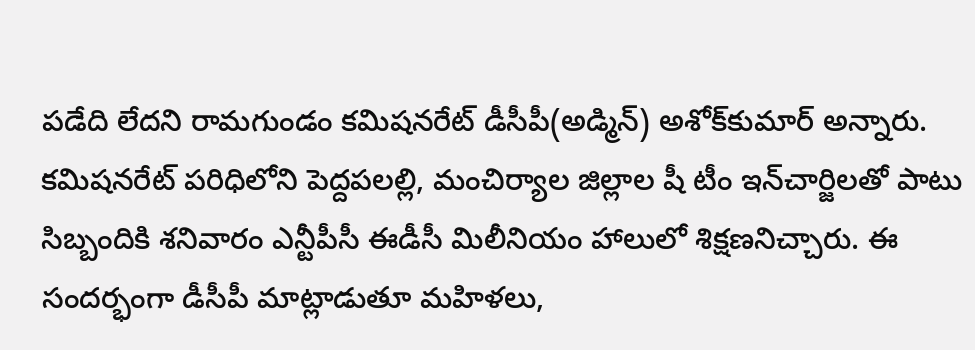పడేది లేదని రామగుండం కమిషనరేట్‌ డీసీపీ(అడ్మిన్‌) అశోక్‌కుమార్‌ అన్నారు. కమిషనరేట్‌ పరిధిలోని పెద్దపలల్లి, మంచిర్యాల జిల్లాల షీ టీం ఇన్‌చార్జిలతో పాటు సిబ్బందికి శనివారం ఎన్టీపీసీ ఈడీసీ మిలీనియం హాలులో శిక్షణనిచ్చారు. ఈ సందర్భంగా డీసీపీ మాట్లాడుతూ మహిళలు,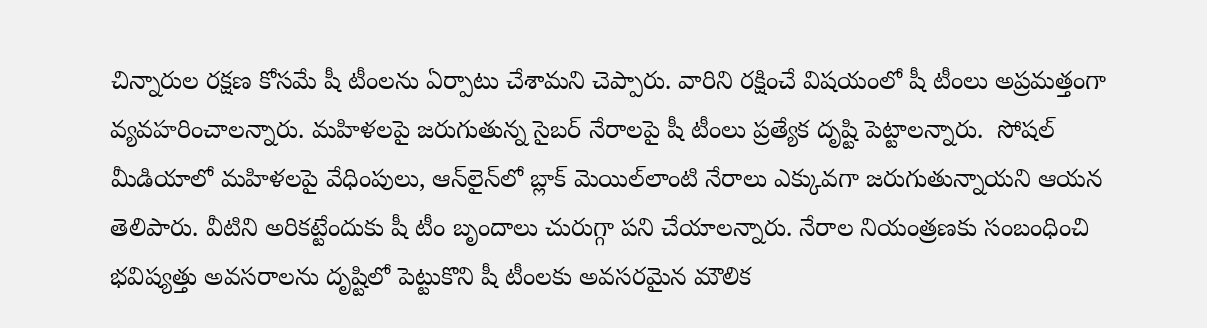చిన్నారుల రక్షణ కోసమే షీ టీంలను ఏర్పాటు చేశామని చెప్పారు. వారిని రక్షించే విషయంలో షీ టీంలు అప్రమత్తంగా వ్యవహరించాలన్నారు. మహిళలపై జరుగుతున్న సైబర్‌ నేరాలపై షీ టీంలు ప్రత్యేక దృష్టి పెట్టాలన్నారు.  సోషల్‌ మీడియాలో మహిళలపై వేధింపులు, ఆన్‌లైన్‌లో బ్లాక్‌ మెయిల్‌లాంటి నేరాలు ఎక్కువగా జరుగుతున్నాయని ఆయన తెలిపారు. వీటిని అరికట్టేందుకు షీ టీం బృందాలు చురుగ్గా పని చేయాలన్నారు. నేరాల నియంత్రణకు సంబంధించి భవిష్యత్తు అవసరాలను దృష్టిలో పెట్టుకొని షీ టీంలకు అవసరమైన మౌలిక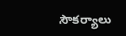సౌకర్యాలు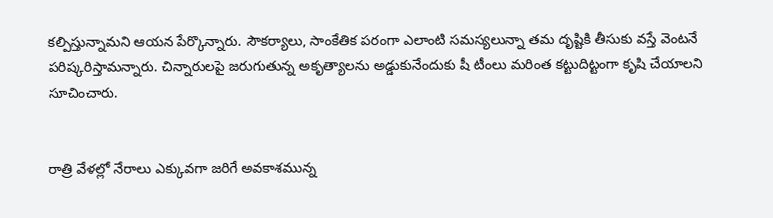కల్పిస్తున్నామని ఆయన పేర్కొన్నారు. సౌకర్యాలు, సాంకేతిక పరంగా ఎలాంటి సమస్యలున్నా తమ దృష్టికి తీసుకు వస్తే వెంటనే పరిష్కరిస్తామన్నారు. చిన్నారులపై జరుగుతున్న అకృత్యాలను అడ్డుకునేందుకు షీ టీంలు మరింత కట్టుదిట్టంగా కృషి చేయాలని సూచించారు.


రాత్రి వేళల్లో నేరాలు ఎక్కువగా జరిగే అవకాశమున్న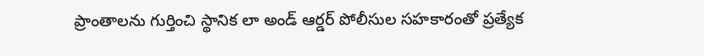ప్రాంతాలను గుర్తించి స్థానిక లా అండ్‌ ఆర్డర్‌ పోలీసుల సహకారంతో ప్రత్యేక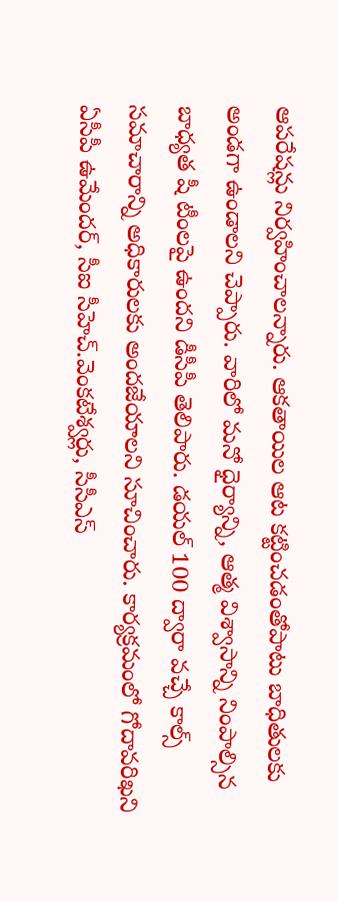ఆపరేషన్లు నిర్వహించాలన్నారు. ఆకతాయిల ఆట కట్టించడంతోపాటు బాధితులకు అండగా ఉండాలని చెప్పారు. వారిలో మనో ధైర్యాన్ని, ఆత్మ విశ్వాసాన్ని నింపాల్సిన బాధ్యత షీ టీంలపై ఉందని డీసీపీ తెలిపారు. డయల్‌ 100 ద్వారా వచ్చే కాల్స్‌ సమాచారాన్ని అధికారులకు అందజేయాలని సూచించారు. కార్యక్రమంలో గోదావరిఖని ఏసీపీ ఉమేందర్‌, సీఐ సీహెచ్‌.వెంకటేశ్వర్లు, సీసీఎస్‌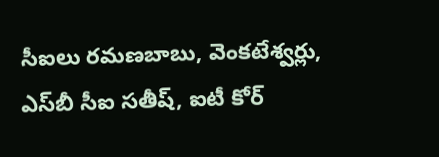సీఐలు రమణబాబు, వెంకటేశ్వర్లు, ఎస్‌బీ సీఐ సతీష్‌, ఐటీ కోర్‌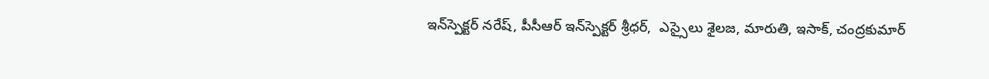ఇన్‌స్పెక్టర్‌ నరేష్‌, పీసీఆర్‌ ఇన్‌స్పెక్టర్‌ శ్రీధర్‌,  ఎస్సైలు శైలజ, మారుతి, ఇసాక్‌, చంద్రకుమార్‌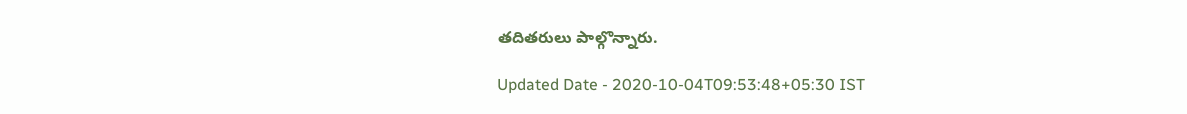తదితరులు పాల్గొన్నారు.

Updated Date - 2020-10-04T09:53:48+05:30 IST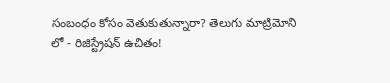సంబంధం కోసం వెతుకుతున్నారా? తెలుగు మాట్రిమోని లో - రిజిస్ట్రేషన్ ఉచితం!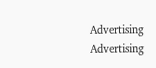Advertising
Advertising